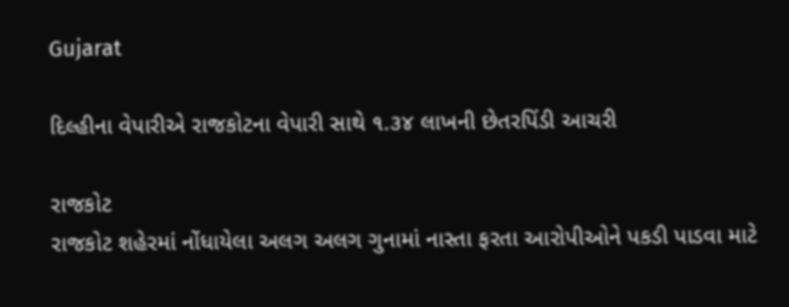Gujarat

દિલ્હીના વેપારીએ રાજકોટના વેપારી સાથે ૧.૩૪ લાખની છેતરપિંડી આચરી

રાજકોટ
રાજકોટ શહેરમાં નોંધાયેલા અલગ અલગ ગુનામાં નાસ્તા ફરતા આરોપીઓને પકડી પાડવા માટે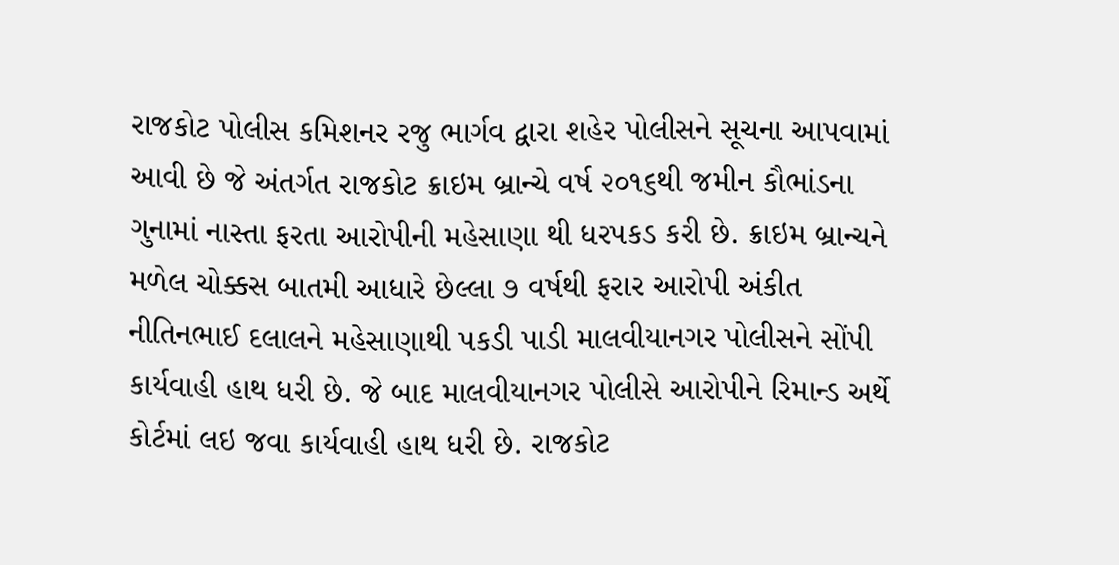રાજકોટ પોલીસ કમિશનર રજુ ભાર્ગવ દ્વારા શહેર પોલીસને સૂચના આપવામાં આવી છે જે અંતર્ગત રાજકોટ ક્રાઇમ બ્રાન્ચે વર્ષ ૨૦૧૬થી જમીન કૌભાંડના ગુનામાં નાસ્તા ફરતા આરોપીની મહેસાણા થી ધરપકડ કરી છે. ક્રાઇમ બ્રાન્ચને મળેલ ચોક્કસ બાતમી આધારે છેલ્લા ૭ વર્ષથી ફરાર આરોપી અંકીત નીતિનભાઈ દલાલને મહેસાણાથી પકડી પાડી માલવીયાનગર પોલીસને સોંપી કાર્યવાહી હાથ ધરી છે. જે બાદ માલવીયાનગર પોલીસે આરોપીને રિમાન્ડ અર્થે કોર્ટમાં લઇ જવા કાર્યવાહી હાથ ધરી છે. રાજકોટ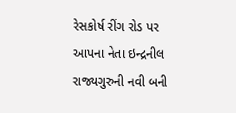રેસકોર્ષ રીંગ રોડ પર આપના નેતા ઇન્દ્રનીલ રાજ્યગુરુની નવી બની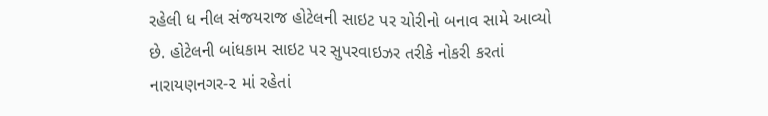રહેલી ધ નીલ સંજયરાજ હોટેલની સાઇટ પર ચોરીનો બનાવ સામે આવ્યો છે. હોટેલની બાંધકામ સાઇટ પર સુપરવાઇઝર તરીકે નોકરી કરતાં નારાયણનગર-૨ માં રહેતાં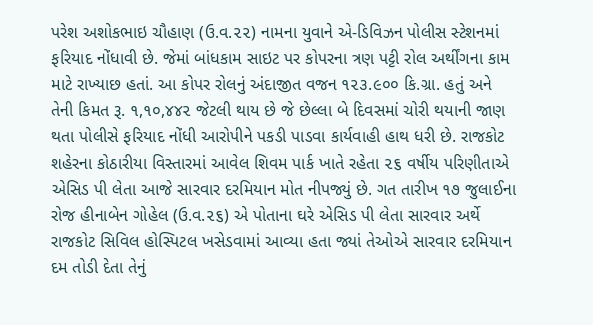પરેશ અશોકભાઇ ચૌહાણ (ઉ.વ.૨૨) નામના યુવાને એ-ડિવિઝન પોલીસ સ્ટેશનમાં ફરિયાદ નોંધાવી છે. જેમાં બાંધકામ સાઇટ પર કોપરના ત્રણ પટ્ટી રોલ અર્થીંગના કામ માટે રાખ્યાછ હતાં. આ કોપર રોલનું અંદાજીત વજન ૧૨૩.૯૦૦ કિ.ગ્રા. હતું અને તેની કિમત રૂ. ૧,૧૦,૪૪૨ જેટલી થાય છે જે છેલ્લા બે દિવસમાં ચોરી થયાની જાણ થતા પોલીસે ફરિયાદ નોંધી આરોપીને પકડી પાડવા કાર્યવાહી હાથ ધરી છે. રાજકોટ શહેરના કોઠારીયા વિસ્તારમાં આવેલ શિવમ પાર્ક ખાતે રહેતા ૨૬ વર્ષીય પરિણીતાએ એસિડ પી લેતા આજે સારવાર દરમિયાન મોત નીપજ્યું છે. ગત તારીખ ૧૭ જુલાઈના રોજ હીનાબેન ગોહેલ (ઉ.વ.૨૬) એ પોતાના ઘરે એસિડ પી લેતા સારવાર અર્થે રાજકોટ સિવિલ હોસ્પિટલ ખસેડવામાં આવ્યા હતા જ્યાં તેઓએ સારવાર દરમિયાન દમ તોડી દેતા તેનું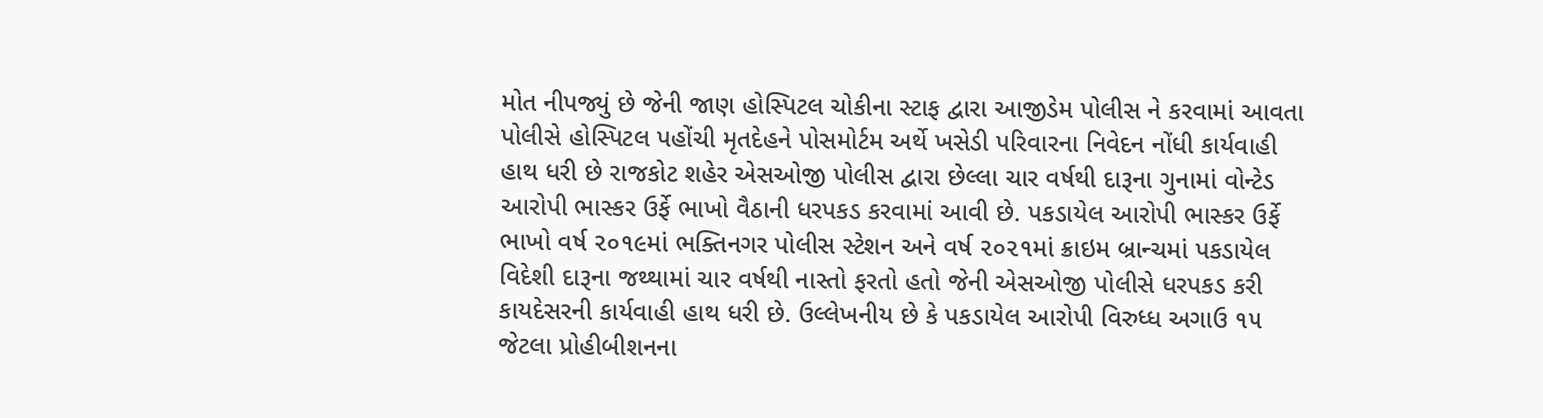મોત નીપજ્યું છે જેની જાણ હોસ્પિટલ ચોકીના સ્ટાફ દ્વારા આજીડેમ પોલીસ ને કરવામાં આવતા પોલીસે હોસ્પિટલ પહોંચી મૃતદેહને પોસમોર્ટમ અર્થે ખસેડી પરિવારના નિવેદન નોંધી કાર્યવાહી હાથ ધરી છે રાજકોટ શહેર એસઓજી પોલીસ દ્વારા છેલ્લા ચાર વર્ષથી દારૂના ગુનામાં વોન્ટેડ આરોપી ભાસ્કર ઉર્ફે ભાખો વૈઠાની ધરપકડ કરવામાં આવી છે. પકડાયેલ આરોપી ભાસ્કર ઉર્ફે ભાખો વર્ષ ૨૦૧૯માં ભક્તિનગર પોલીસ સ્ટેશન અને વર્ષ ૨૦૨૧માં ક્રાઇમ બ્રાન્ચમાં પકડાયેલ વિદેશી દારૂના જથ્થામાં ચાર વર્ષથી નાસ્તો ફરતો હતો જેની એસઓજી પોલીસે ધરપકડ કરી કાયદેસરની કાર્યવાહી હાથ ધરી છે. ઉલ્લેખનીય છે કે પકડાયેલ આરોપી વિરુધ્ધ અગાઉ ૧૫ જેટલા પ્રોહીબીશનના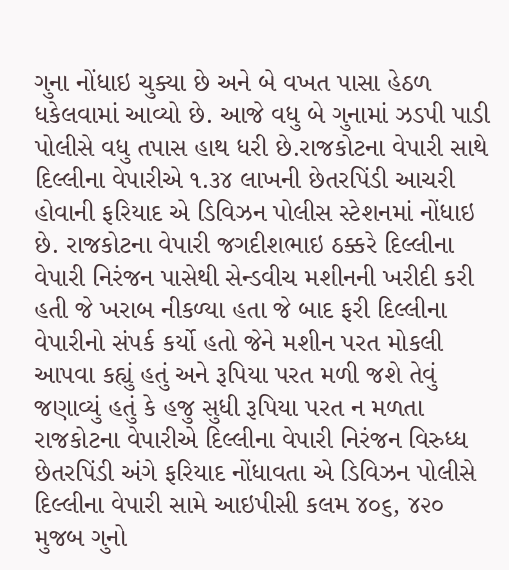ગુના નોંધાઇ ચુક્યા છે અને બે વખત પાસા હેઠળ ધકેલવામાં આવ્યો છે. આજે વધુ બે ગુનામાં ઝડપી પાડી પોલીસે વધુ તપાસ હાથ ધરી છે.રાજકોટના વેપારી સાથે દિલ્લીના વેપારીએ ૧.૩૪ લાખની છેતરપિંડી આચરી હોવાની ફરિયાદ એ ડિવિઝન પોલીસ સ્ટેશનમાં નોંધાઇ છે. રાજકોટના વેપારી જગદીશભાઇ ઠક્કરે દિલ્લીના વેપારી નિરંજન પાસેથી સેન્ડવીચ મશીનની ખરીદી કરી હતી જે ખરાબ નીકળ્યા હતા જે બાદ ફરી દિલ્લીના વેપારીનો સંપર્ક કર્યો હતો જેને મશીન પરત મોકલી આપવા કહ્યું હતું અને રૂપિયા પરત મળી જશે તેવું જણાવ્યું હતું કે હજુ સુધી રૂપિયા પરત ન મળતા રાજકોટના વેપારીએ દિલ્લીના વેપારી નિરંજન વિરુધ્ધ છેતરપિંડી અંગે ફરિયાદ નોંધાવતા એ ડિવિઝન પોલીસે દિલ્લીના વેપારી સામે આઇપીસી કલમ ૪૦૬, ૪૨૦ મુજબ ગુનો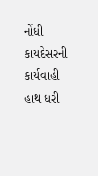નોંધી કાયદેસરની કાર્યવાહી હાથ ધરી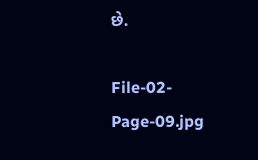છે.

File-02-Page-09.jpg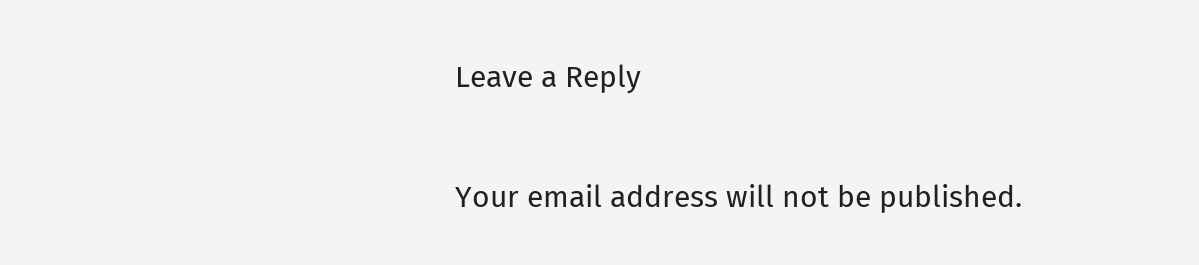Leave a Reply

Your email address will not be published.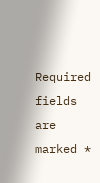Required fields are marked *